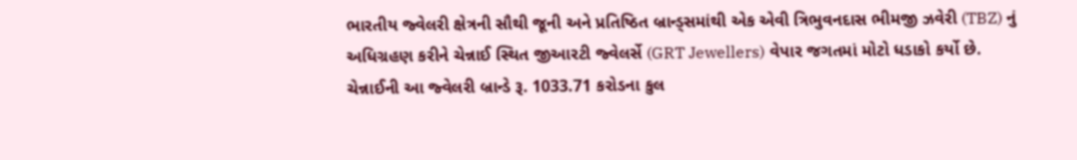ભારતીય જ્વેલરી ક્ષેત્રની સૌથી જૂની અને પ્રતિષ્ઠિત બ્રાન્ડ્સમાંથી એક એવી ત્રિભુવનદાસ ભીમજી ઝવેરી (TBZ) નું અધિગ્રહણ કરીને ચેન્નાઈ સ્થિત જીઆરટી જ્વેલર્સે (GRT Jewellers) વેપાર જગતમાં મોટો ધડાકો કર્યો છે. ચેન્નાઈની આ જ્વેલરી બ્રાન્ડે રૂ. 1033.71 કરોડના કુલ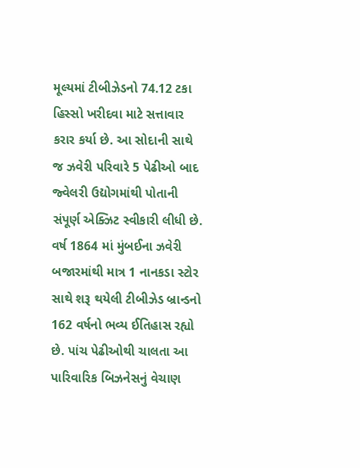મૂલ્યમાં ટીબીઝેડનો 74.12 ટકા હિસ્સો ખરીદવા માટે સત્તાવાર કરાર કર્યા છે. આ સોદાની સાથે જ ઝવેરી પરિવારે 5 પેઢીઓ બાદ જ્વેલરી ઉદ્યોગમાંથી પોતાની સંપૂર્ણ એક્ઝિટ સ્વીકારી લીધી છે.
વર્ષ 1864 માં મુંબઈના ઝવેરી બજારમાંથી માત્ર 1 નાનકડા સ્ટોર સાથે શરૂ થયેલી ટીબીઝેડ બ્રાન્ડનો 162 વર્ષનો ભવ્ય ઈતિહાસ રહ્યો છે. પાંચ પેઢીઓથી ચાલતા આ પારિવારિક બિઝનેસનું વેચાણ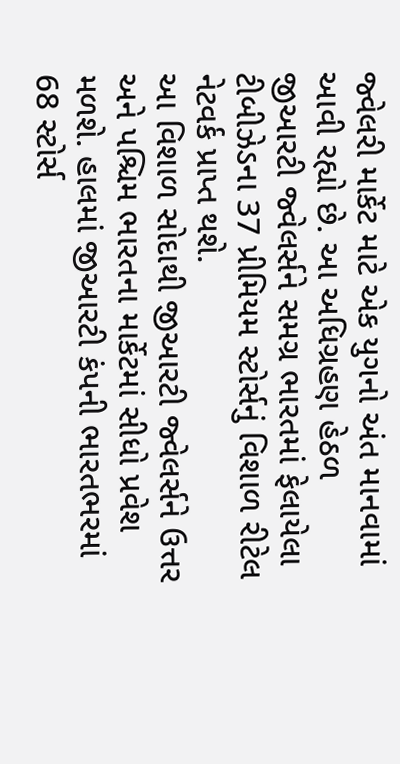જ્વેલરી માર્કેટ માટે એક યુગનો અંત માનવામાં આવી રહ્યો છે. આ અધિગ્રહણ હેઠળ જીઆરટી જ્વેલર્સને સમગ્ર ભારતમાં ફેલાયેલા ટીબીઝેડના 37 પ્રીમિયમ સ્ટોર્સનું વિશાળ રીટેલ નેટવર્ક પ્રાપ્ત થશે.
આ વિશાળ સોદાથી જીઆરટી જ્વેલર્સને ઉત્તર અને પશ્ચિમ ભારતના માર્કેટમાં સીધો પ્રવેશ મળશે. હાલમાં જીઆરટી કંપની ભારતભરમાં 68 સ્ટોર્સ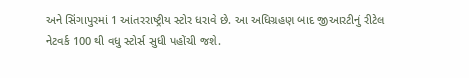અને સિંગાપુરમાં 1 આંતરરાષ્ટ્રીય સ્ટોર ધરાવે છે. આ અધિગ્રહણ બાદ જીઆરટીનું રીટેલ નેટવર્ક 100 થી વધુ સ્ટોર્સ સુધી પહોંચી જશે.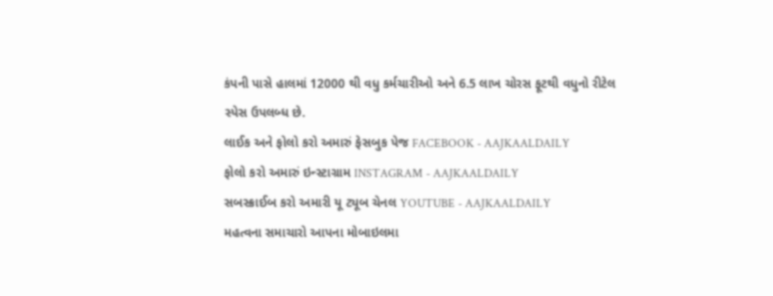કંપની પાસે હાલમાં 12000 થી વધુ કર્મચારીઓ અને 6.5 લાખ ચોરસ ફૂટથી વધુનો રીટેલ સ્પેસ ઉપલબ્ધ છે.
લાઈક અને ફોલો કરો અમારું ફેસબુક પેજ FACEBOOK - AAJKAALDAILY
ફોલો કરો અમારું ઇન્સ્ટાગ્રામ INSTAGRAM - AAJKAALDAILY
સબસ્ક્રાઈબ કરો અમારી યૂ ટ્યૂબ ચેનલ YOUTUBE - AAJKAALDAILY
મહત્વના સમાચારો આપના મોબાઇલમા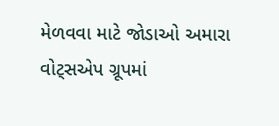મેળવવા માટે જોડાઓ અમારા વોટ્સએપ ગ્રૂપમાં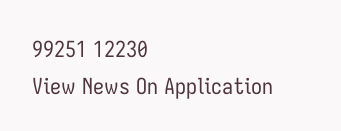99251 12230
View News On Application